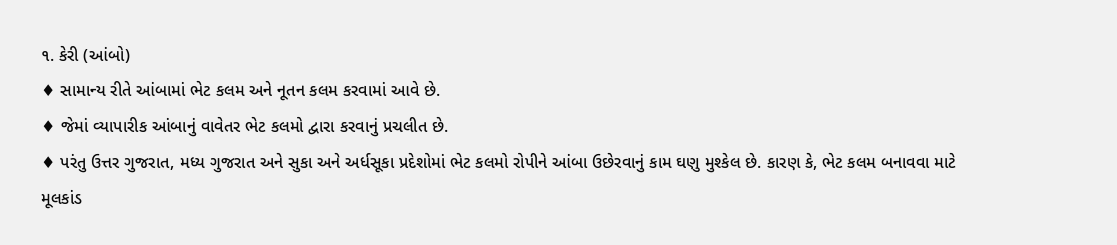૧. કેરી (આંબો)
♦ સામાન્ય રીતે આંબામાં ભેટ કલમ અને નૂતન કલમ કરવામાં આવે છે.
♦ જેમાં વ્યાપારીક આંબાનું વાવેતર ભેટ કલમો દ્વારા કરવાનું પ્રચલીત છે.
♦ પરંતુ ઉત્તર ગુજરાત, મધ્ય ગુજરાત અને સુકા અને અર્ધસૂકા પ્રદેશોમાં ભેટ કલમો રોપીને આંબા ઉછેરવાનું કામ ઘણુ મુશ્કેલ છે. કારણ કે, ભેટ કલમ બનાવવા માટે મૂલકાંડ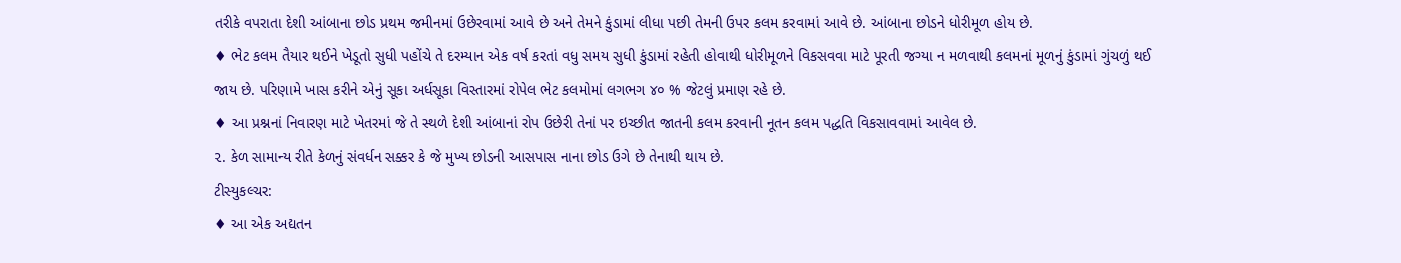તરીકે વપરાતા દેશી આંબાના છોડ પ્રથમ જમીનમાં ઉછેરવામાં આવે છે અને તેમને કુંડામાં લીધા પછી તેમની ઉપર કલમ કરવામાં આવે છે. આંબાના છોડને ધોરીમૂળ હોય છે.
♦ ભેટ કલમ તૈયાર થઈને ખેડૂતો સુધી પહોંચે તે દરમ્યાન એક વર્ષ કરતાં વધુ સમય સુધી કુંડામાં રહેતી હોવાથી ધોરીમૂળને વિકસવવા માટે પૂરતી જગ્યા ન મળવાથી કલમનાં મૂળનું કુંડામાં ગુંચળું થઈ જાય છે. પરિણામે ખાસ કરીને એનું સૂકા અર્ધસૂકા વિસ્તારમાં રોપેલ ભેટ કલમોમાં લગભગ ૪૦ % જેટલું પ્રમાણ રહે છે.
♦ આ પ્રશ્નનાં નિવારણ માટે ખેતરમાં જે તે સ્થળે દેશી આંબાનાં રોપ ઉછેરી તેનાં પર ઇચ્છીત જાતની કલમ કરવાની નૂતન કલમ પદ્ધતિ વિકસાવવામાં આવેલ છે.
૨. કેળ સામાન્ય રીતે કેળનું સંવર્ધન સક્કર કે જે મુખ્ય છોડની આસપાસ નાના છોડ ઉગે છે તેનાથી થાય છે.
ટીસ્યુકલ્ચર:
♦ આ એક અદ્યતન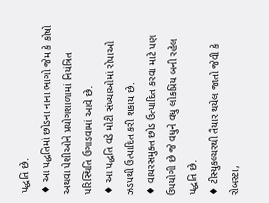પદ્ધતિ છે.
♦ આ પદ્ધતિમાં છોડના નાના ભાગો જેમ કે કોષો અથવા પેશીઓને પ્રયોગશાળામાં નિયંત્રિત પરિસ્થિતિ ઉગાડવામાં આવે છે.
♦ આ પદ્ધતિ વડે મોટી સંખ્યાઓમાં રોપાઓ ઝડપથી ઉત્પાદિત કરી શકાય છે.
♦ વાયરસમુક્ત છોડ ઉત્પાદિત કરવા માટે પણ ઉપયોગી છે જે વધુને વધુ લોકપ્રિય બની રહેલ પદ્ધતિ છે.
♦ ટીસ્યુકલ્ચરથી તૈયાર થયેલ જાતો જેવી કે રોબસ્ટા,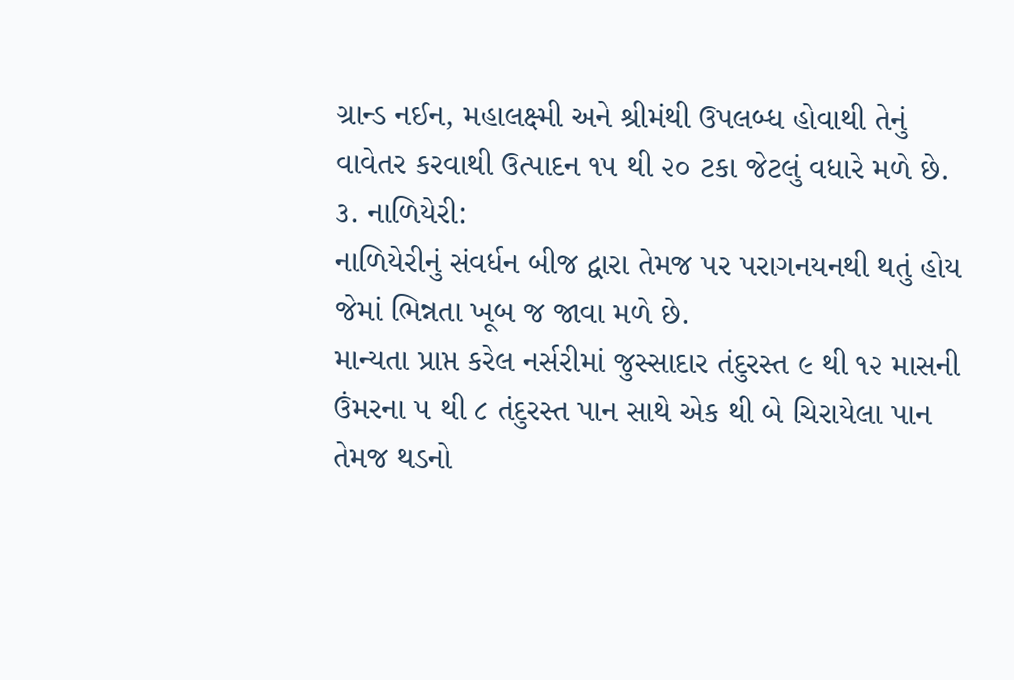ગ્રાન્ડ નઈન, મહાલક્ષ્મી અને શ્રીમંથી ઉપલબ્ધ હોવાથી તેનું વાવેતર કરવાથી ઉત્પાદન ૧૫ થી ૨૦ ટકા જેટલું વધારે મળે છે.
૩. નાળિયેરી:
નાળિયેરીનું સંવર્ધન બીજ દ્વારા તેમજ પર પરાગનયનથી થતું હોય જેમાં ભિન્નતા ખૂબ જ જાવા મળે છે.
માન્યતા પ્રાપ્ત કરેલ નર્સરીમાં જુસ્સાદાર તંદુરસ્ત ૯ થી ૧૨ માસની ઉંમરના ૫ થી ૮ તંદુરસ્ત પાન સાથે એક થી બે ચિરાયેલા પાન તેમજ થડનો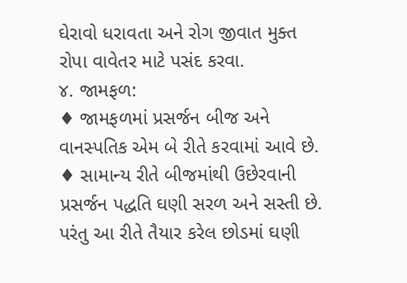ઘેરાવો ધરાવતા અને રોગ જીવાત મુક્ત રોપા વાવેતર માટે પસંદ કરવા.
૪. જામફળ:
♦ જામફળમાં પ્રસર્જન બીજ અને વાનસ્પતિક એમ બે રીતે કરવામાં આવે છે.
♦ સામાન્ય રીતે બીજમાંથી ઉછેરવાની પ્રસર્જન પદ્ધતિ ઘણી સરળ અને સસ્તી છે. પરંતુ આ રીતે તૈયાર કરેલ છોડમાં ઘણી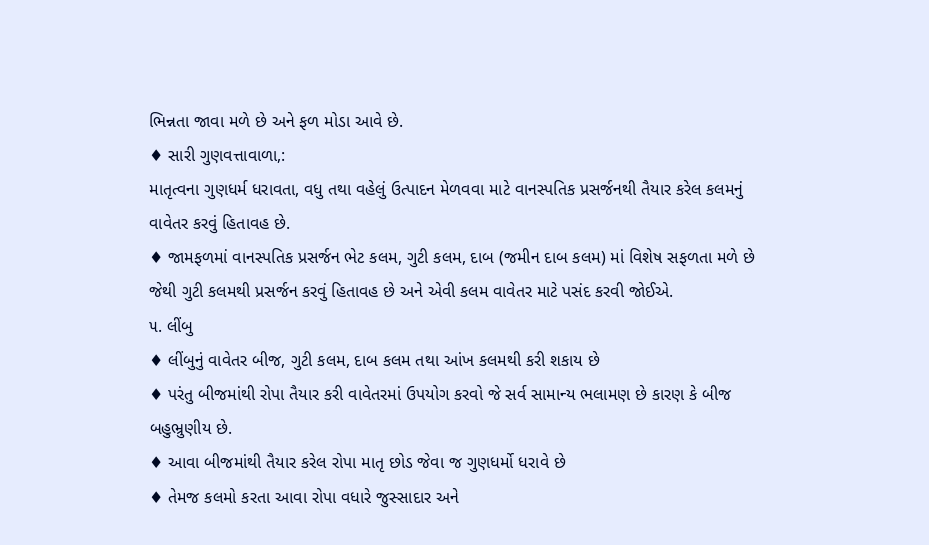ભિન્નતા જાવા મળે છે અને ફળ મોડા આવે છે.
♦ સારી ગુણવત્તાવાળા,:
માતૃત્વના ગુણધર્મ ધરાવતા, વધુ તથા વહેલું ઉત્પાદન મેળવવા માટે વાનસ્પતિક પ્રસર્જનથી તૈયાર કરેલ કલમનું વાવેતર કરવું હિતાવહ છે.
♦ જામફળમાં વાનસ્પતિક પ્રસર્જન ભેટ કલમ, ગુટી કલમ, દાબ (જમીન દાબ કલમ) માં વિશેષ સફળતા મળે છે જેથી ગુટી કલમથી પ્રસર્જન કરવું હિતાવહ છે અને એવી કલમ વાવેતર માટે પસંદ કરવી જોઈએ.
૫. લીંબુ
♦ લીંબુનું વાવેતર બીજ, ગુટી કલમ, દાબ કલમ તથા આંખ કલમથી કરી શકાય છે
♦ પરંતુ બીજમાંથી રોપા તૈયાર કરી વાવેતરમાં ઉપયોગ કરવો જે સર્વ સામાન્ય ભલામણ છે કારણ કે બીજ બહુભ્રુણીય છે.
♦ આવા બીજમાંથી તૈયાર કરેલ રોપા માતૃ છોડ જેવા જ ગુણધર્મો ધરાવે છે
♦ તેમજ કલમો કરતા આવા રોપા વધારે જુસ્સાદાર અને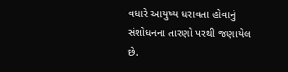વધારે આયુષ્ય ધરાવતા હોવાનું સંશોધનના તારણો પરથી જણાયેલ છે.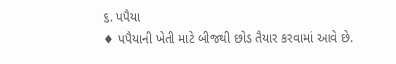૬. પપૈયા
♦ પપૈયાની ખેતી માટે બીજથી છોડ તૈયાર કરવામાં આવે છે.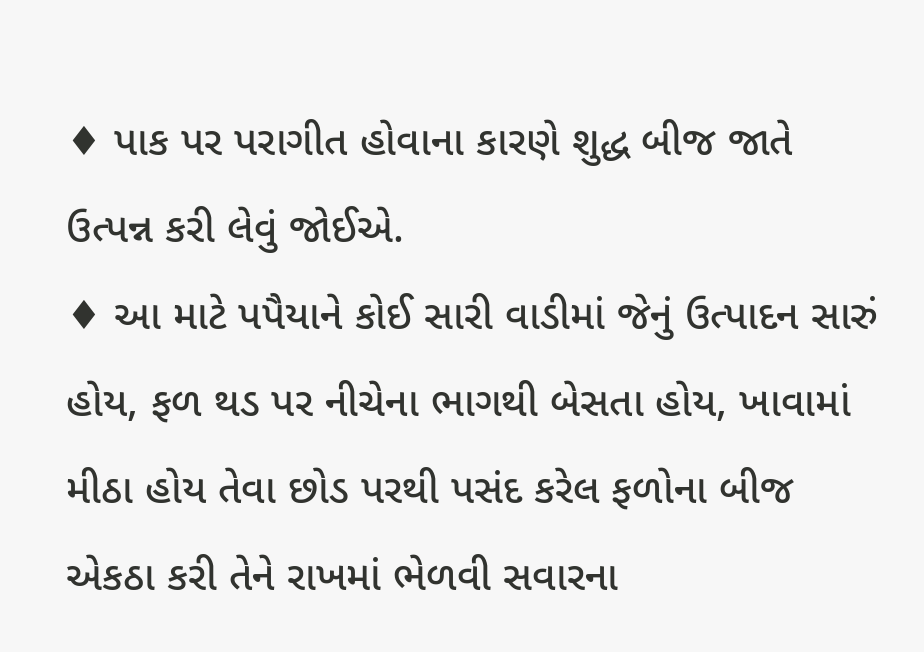♦ પાક પર પરાગીત હોવાના કારણે શુદ્ધ બીજ જાતે ઉત્પન્ન કરી લેવું જોઈએ.
♦ આ માટે પપૈયાને કોઈ સારી વાડીમાં જેનું ઉત્પાદન સારું હોય, ફળ થડ પર નીચેના ભાગથી બેસતા હોય, ખાવામાં મીઠા હોય તેવા છોડ પરથી પસંદ કરેલ ફળોના બીજ એકઠા કરી તેને રાખમાં ભેળવી સવારના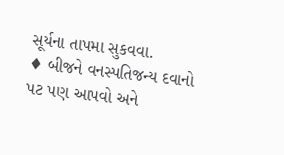સૂર્યના તાપમા સુકવવા.
♦ બીજને વનસ્પતિજન્ય દવાનો પટ પણ આપવો અને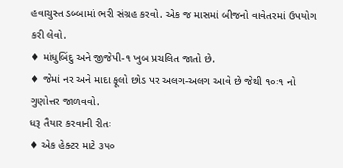હવાચુસ્ત ડબ્બામાં ભરી સંગ્રહ કરવો. એક જ માસમાં બીજનો વાવેતરમાં ઉપયોગ કરી લેવો.
♦ માંધુબિંદુ અને જીજેપી-૧ ખુબ પ્રચલિત જાતો છે.
♦ જેમાં નર અને માદા ફૂલો છોડ પર અલગ-અલગ આવે છે જેથી ૧૦ઃ૧ નો ગુણોત્તર જાળવવો.
ધરૂ તૈયાર કરવાની રીતઃ
♦ એક હેક્ટર માટે ૩૫૦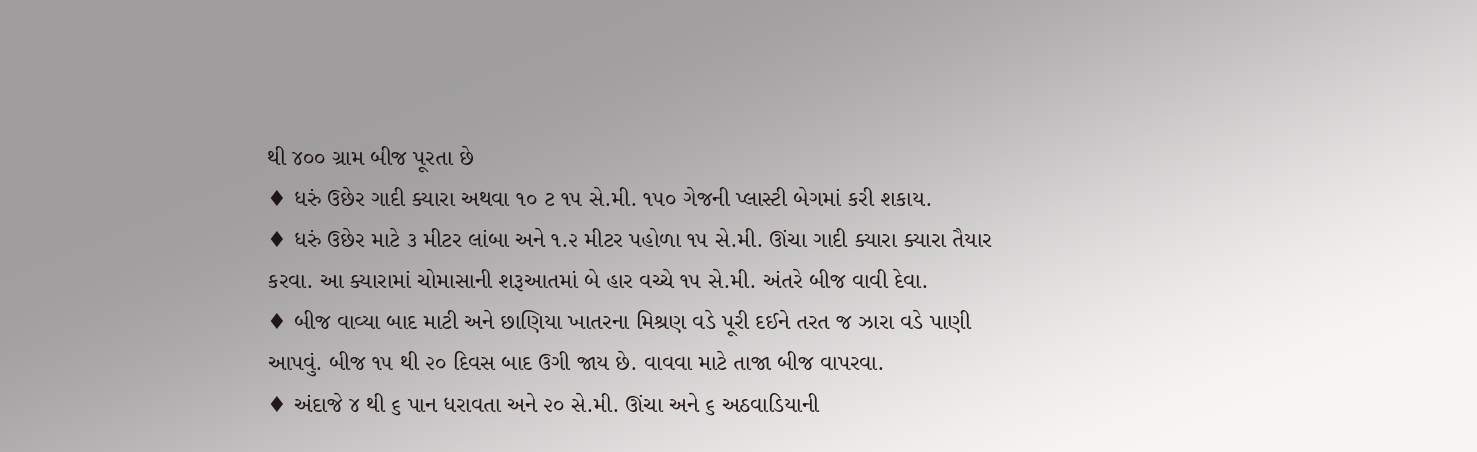થી ૪૦૦ ગ્રામ બીજ પૂરતા છે
♦ ધરું ઉછેર ગાદી ક્યારા અથવા ૧૦ ટ ૧૫ સે.મી. ૧૫૦ ગેજની પ્લાસ્ટી બેગમાં કરી શકાય.
♦ ધરું ઉછેર માટે ૩ મીટર લાંબા અને ૧.૨ મીટર પહોળા ૧૫ સે.મી. ઊંચા ગાદી ક્યારા ક્યારા તૈયાર કરવા. આ ક્યારામાં ચોમાસાની શરૂઆતમાં બે હાર વચ્ચે ૧૫ સે.મી. અંતરે બીજ વાવી દેવા.
♦ બીજ વાવ્યા બાદ માટી અને છાણિયા ખાતરના મિશ્રણ વડે પૂરી દઈને તરત જ ઝારા વડે પાણી આપવું. બીજ ૧૫ થી ૨૦ દિવસ બાદ ઉગી જાય છે. વાવવા માટે તાજા બીજ વાપરવા.
♦ અંદાજે ૪ થી ૬ પાન ધરાવતા અને ૨૦ સે.મી. ઊંચા અને ૬ અઠવાડિયાની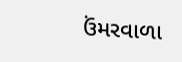ઉંમરવાળા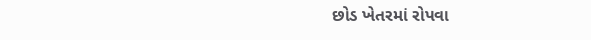છોડ ખેતરમાં રોપવા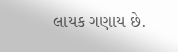લાયક ગણાય છે.